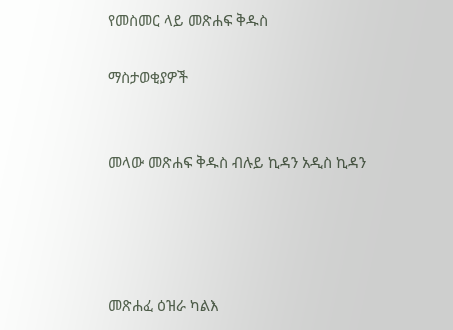የመስመር ላይ መጽሐፍ ቅዱስ

ማስታወቂያዎች


መላው መጽሐፍ ቅዱስ ብሉይ ኪዳን አዲስ ኪዳን




መጽሐፈ ዕዝራ ካልእ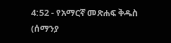4:52 - የአማርኛ መጽሐፍ ቅዱስ (ሰማንያ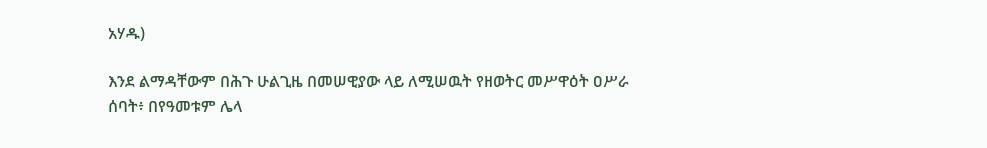አሃዱ)

እንደ ልማዳቸውም በሕጉ ሁልጊዜ በመሠዊያው ላይ ለሚሠዉት የዘወትር መሥዋዕት ዐሥራ ሰባት፥ በየዓመቱም ሌላ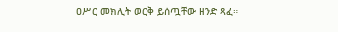ዐሥር መክሊት ወርቅ ይሰጧቸው ዘንድ ጻፈ።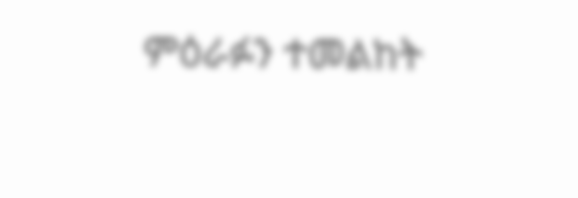ምዕራፉን ተመልከት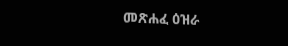መጽሐፈ ዕዝራ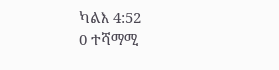ካልእ 4:52
0 ተሻማሚ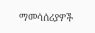ማመሳሰሪያዎች